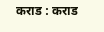कराड : कराड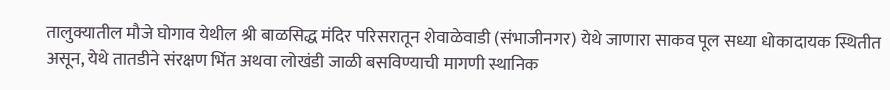तालुक्यातील मौजे घोगाव येथील श्री बाळसिद्ध मंदिर परिसरातून शेवाळेवाडी (संभाजीनगर) येथे जाणारा साकव पूल सध्या धोकादायक स्थितीत असून, येथे तातडीने संरक्षण भिंत अथवा लोखंडी जाळी बसविण्याची मागणी स्थानिक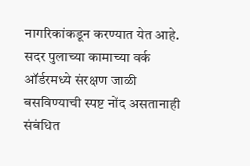नागरिकांकडून करण्यात येत आहे.
सदर पुलाच्या कामाच्या वर्क ऑर्डरमध्ये संरक्षण जाळी बसविण्याची स्पष्ट नोंद असतानाही संबंधित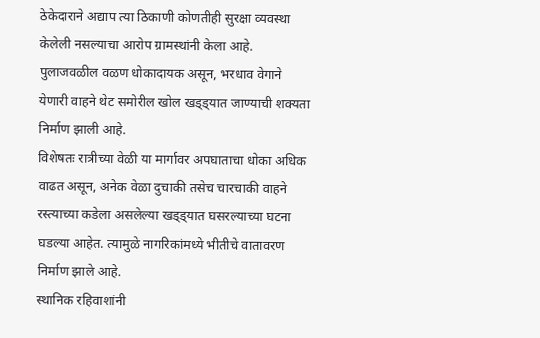ठेकेदाराने अद्याप त्या ठिकाणी कोणतीही सुरक्षा व्यवस्था केलेली नसल्याचा आरोप ग्रामस्थांनी केला आहे. पुलाजवळील वळण धोकादायक असून, भरधाव वेगाने येणारी वाहने थेट समोरील खोल खड्ड्यात जाण्याची शक्यता निर्माण झाली आहे.
विशेषतः रात्रीच्या वेळी या मार्गावर अपघाताचा धोका अधिक वाढत असून, अनेक वेळा दुचाकी तसेच चारचाकी वाहने रस्त्याच्या कडेला असलेल्या खड्ड्यात घसरल्याच्या घटना घडल्या आहेत. त्यामुळे नागरिकांमध्ये भीतीचे वातावरण निर्माण झाले आहे.
स्थानिक रहिवाशांनी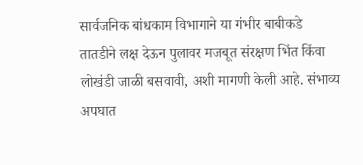सार्वजनिक बांधकाम विभागाने या गंभीर बाबीकडे तातडीने लक्ष देऊन पुलावर मजबूत संरक्षण भिंत किंवा लोखंडी जाळी बसवावी, अशी मागणी केली आहे. संभाव्य अपघात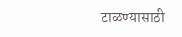टाळण्यासाठी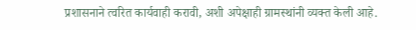प्रशासनाने त्वरित कार्यवाही करावी, अशी अपेक्षाही ग्रामस्थांनी व्यक्त केली आहे.